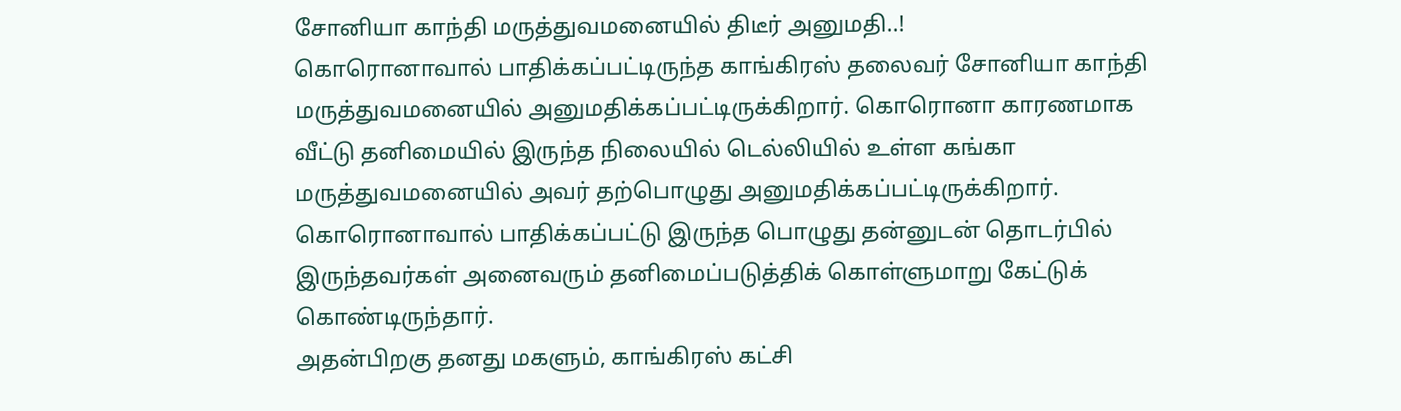சோனியா காந்தி மருத்துவமனையில் திடீர் அனுமதி..!
கொரொனாவால் பாதிக்கப்பட்டிருந்த காங்கிரஸ் தலைவர் சோனியா காந்தி மருத்துவமனையில் அனுமதிக்கப்பட்டிருக்கிறார். கொரொனா காரணமாக வீட்டு தனிமையில் இருந்த நிலையில் டெல்லியில் உள்ள கங்கா மருத்துவமனையில் அவர் தற்பொழுது அனுமதிக்கப்பட்டிருக்கிறார்.
கொரொனாவால் பாதிக்கப்பட்டு இருந்த பொழுது தன்னுடன் தொடர்பில் இருந்தவர்கள் அனைவரும் தனிமைப்படுத்திக் கொள்ளுமாறு கேட்டுக் கொண்டிருந்தார்.
அதன்பிறகு தனது மகளும், காங்கிரஸ் கட்சி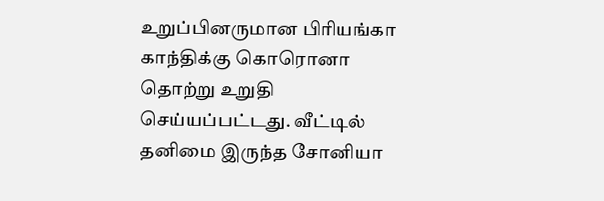உறுப்பினருமான பிரியங்கா காந்திக்கு கொரொனா தொற்று உறுதி செய்யப்பட்டது. வீட்டில் தனிமை இருந்த சோனியா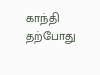காந்தி தற்போது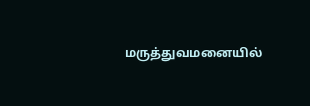மருத்துவமனையில்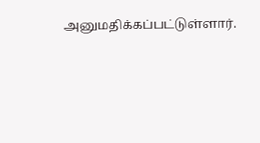அனுமதிக்கப்பட்டுள்ளார்.